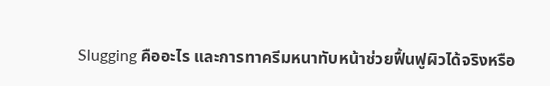Slugging คืออะไร และการทาครีมหนาทับหน้าช่วยฟื้นฟูผิวได้จริงหรือ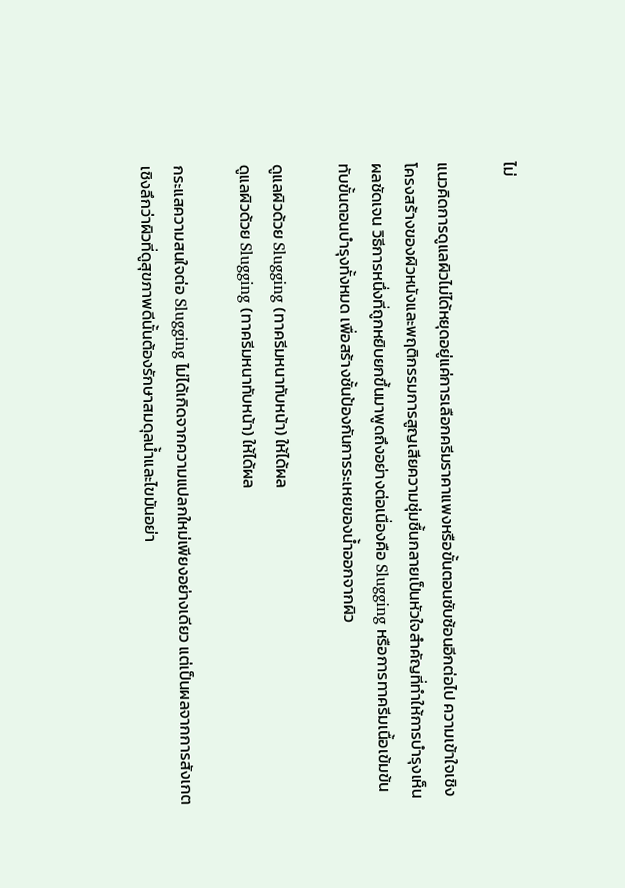ไม่

แนวคิดการดูแลผิวไม่ได้หยุดอยู่แค่การเลือกครีมราคาแพงหรือขั้นตอนซับซ้อนอีกต่อไป ความเข้าใจเชิงโครงสร้างของผิวหนังและพฤติกรรมการสูญเสียความชุ่มชื้นกลายเป็นหัวใจสำคัญที่ทำให้การบำรุงเห็นผลชัดเจน วิธีการหนึ่งที่ถูกหยิบยกขึ้นมาพูดถึงอย่างต่อเนื่องคือ Slugging หรือการทาครีมเนื้อเข้มข้นทับขั้นตอนบำรุงทั้งหมด เพื่อสร้างชั้นป้องกันการระเหยของน้ำออกจากผิว

ดูแลผิวด้วย Slugging (ทาครีมหนาทับหน้า) ให้ได้ผล
ดูแลผิวด้วย Slugging (ทาครีมหนาทับหน้า) ให้ได้ผล

กระแสความสนใจต่อ Slugging ไม่ได้เกิดจากความแปลกใหม่เพียงอย่างเดียว แต่เป็นผลจากการสังเกตเชิงลึกว่าผิวที่ดูสุขภาพดีนั้นต้องรักษาสมดุลน้ำและไขมันอย่า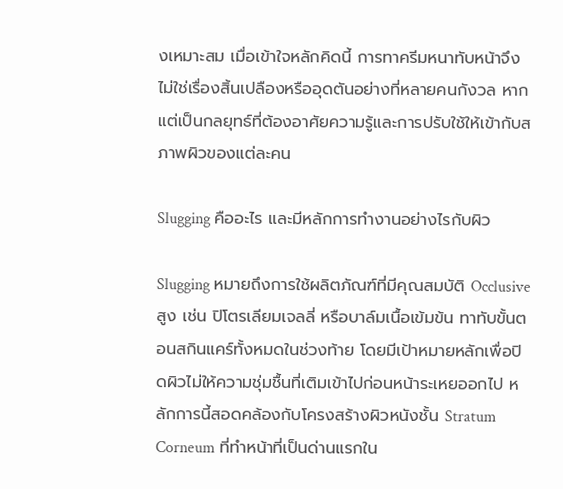งเหมาะสม เมื่อเข้าใจหลักคิดนี้ การทาครีมหนาทับหน้าจึงไม่ใช่เรื่องสิ้นเปลืองหรืออุดตันอย่างที่หลายคนกังวล หากแต่เป็นกลยุทธ์ที่ต้องอาศัยความรู้และการปรับใช้ให้เข้ากับสภาพผิวของแต่ละคน

Slugging คืออะไร และมีหลักการทำงานอย่างไรกับผิว

Slugging หมายถึงการใช้ผลิตภัณฑ์ที่มีคุณสมบัติ Occlusive สูง เช่น ปิโตรเลียมเจลลี่ หรือบาล์มเนื้อเข้มข้น ทาทับขั้นตอนสกินแคร์ทั้งหมดในช่วงท้าย โดยมีเป้าหมายหลักเพื่อปิดผิวไม่ให้ความชุ่มชื้นที่เติมเข้าไปก่อนหน้าระเหยออกไป หลักการนี้สอดคล้องกับโครงสร้างผิวหนังชั้น Stratum Corneum ที่ทำหน้าที่เป็นด่านแรกใน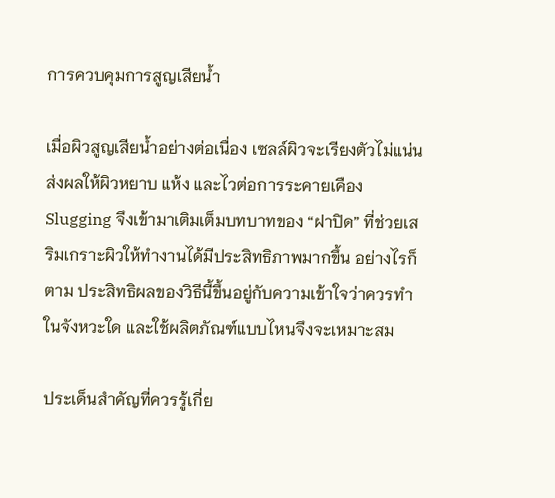การควบคุมการสูญเสียน้ำ

เมื่อผิวสูญเสียน้ำอย่างต่อเนื่อง เซลล์ผิวจะเรียงตัวไม่แน่น ส่งผลให้ผิวหยาบ แห้ง และไวต่อการระคายเคือง Slugging จึงเข้ามาเติมเต็มบทบาทของ “ฝาปิด” ที่ช่วยเสริมเกราะผิวให้ทำงานได้มีประสิทธิภาพมากขึ้น อย่างไรก็ตาม ประสิทธิผลของวิธีนี้ขึ้นอยู่กับความเข้าใจว่าควรทำในจังหวะใด และใช้ผลิตภัณฑ์แบบไหนจึงจะเหมาะสม

ประเด็นสำคัญที่ควรรู้เกี่ย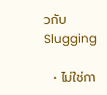วกับ Slugging

  • ไม่ใช่กา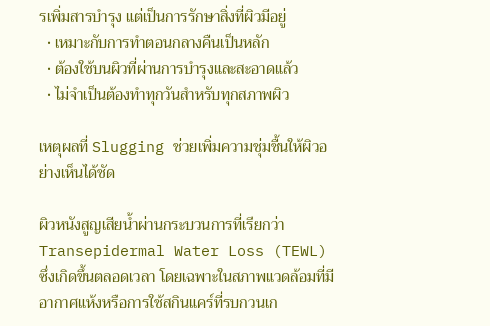รเพิ่มสารบำรุง แต่เป็นการรักษาสิ่งที่ผิวมีอยู่
  • เหมาะกับการทำตอนกลางคืนเป็นหลัก
  • ต้องใช้บนผิวที่ผ่านการบำรุงและสะอาดแล้ว
  • ไม่จำเป็นต้องทำทุกวันสำหรับทุกสภาพผิว

เหตุผลที่ Slugging ช่วยเพิ่มความชุ่มชื้นให้ผิวอย่างเห็นได้ชัด

ผิวหนังสูญเสียน้ำผ่านกระบวนการที่เรียกว่า Transepidermal Water Loss (TEWL) ซึ่งเกิดขึ้นตลอดเวลา โดยเฉพาะในสภาพแวดล้อมที่มีอากาศแห้งหรือการใช้สกินแคร์ที่รบกวนเก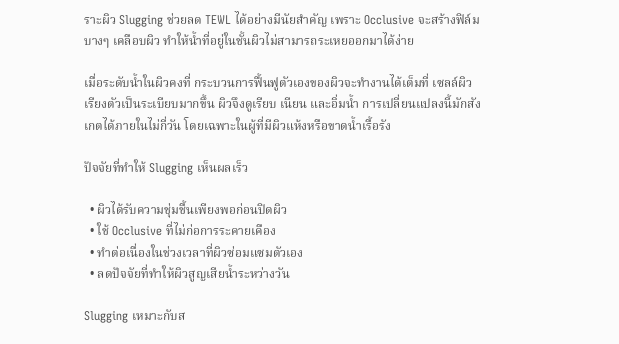ราะผิว Slugging ช่วยลด TEWL ได้อย่างมีนัยสำคัญ เพราะ Occlusive จะสร้างฟิล์มบางๆ เคลือบผิว ทำให้น้ำที่อยู่ในชั้นผิวไม่สามารถระเหยออกมาได้ง่าย

เมื่อระดับน้ำในผิวคงที่ กระบวนการฟื้นฟูตัวเองของผิวจะทำงานได้เต็มที่ เซลล์ผิวเรียงตัวเป็นระเบียบมากขึ้น ผิวจึงดูเรียบ เนียน และอิ่มน้ำ การเปลี่ยนแปลงนี้มักสังเกตได้ภายในไม่กี่วัน โดยเฉพาะในผู้ที่มีผิวแห้งหรือขาดน้ำเรื้อรัง

ปัจจัยที่ทำให้ Slugging เห็นผลเร็ว

  • ผิวได้รับความชุ่มชื้นเพียงพอก่อนปิดผิว
  • ใช้ Occlusive ที่ไม่ก่อการระคายเคือง
  • ทำต่อเนื่องในช่วงเวลาที่ผิวซ่อมแซมตัวเอง
  • ลดปัจจัยที่ทำให้ผิวสูญเสียน้ำระหว่างวัน

Slugging เหมาะกับส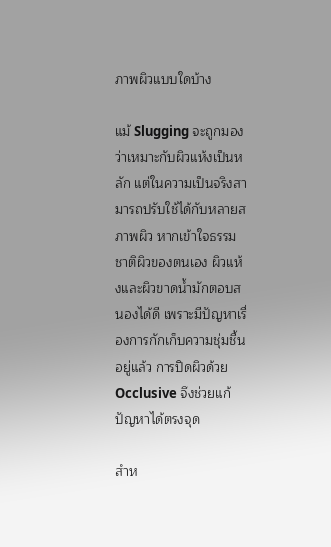ภาพผิวแบบใดบ้าง

แม้ Slugging จะถูกมองว่าเหมาะกับผิวแห้งเป็นหลัก แต่ในความเป็นจริงสามารถปรับใช้ได้กับหลายสภาพผิว หากเข้าใจธรรมชาติผิวของตนเอง ผิวแห้งและผิวขาดน้ำมักตอบสนองได้ดี เพราะมีปัญหาเรื่องการกักเก็บความชุ่มชื้นอยู่แล้ว การปิดผิวด้วย Occlusive จึงช่วยแก้ปัญหาได้ตรงจุด

สำห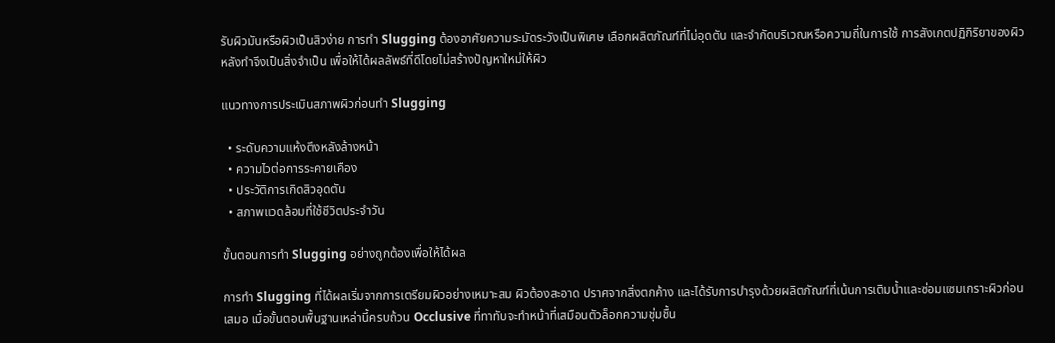รับผิวมันหรือผิวเป็นสิวง่าย การทำ Slugging ต้องอาศัยความระมัดระวังเป็นพิเศษ เลือกผลิตภัณฑ์ที่ไม่อุดตัน และจำกัดบริเวณหรือความถี่ในการใช้ การสังเกตปฏิกิริยาของผิวหลังทำจึงเป็นสิ่งจำเป็น เพื่อให้ได้ผลลัพธ์ที่ดีโดยไม่สร้างปัญหาใหม่ให้ผิว

แนวทางการประเมินสภาพผิวก่อนทำ Slugging

  • ระดับความแห้งตึงหลังล้างหน้า
  • ความไวต่อการระคายเคือง
  • ประวัติการเกิดสิวอุดตัน
  • สภาพแวดล้อมที่ใช้ชีวิตประจำวัน

ขั้นตอนการทำ Slugging อย่างถูกต้องเพื่อให้ได้ผล

การทำ Slugging ที่ได้ผลเริ่มจากการเตรียมผิวอย่างเหมาะสม ผิวต้องสะอาด ปราศจากสิ่งตกค้าง และได้รับการบำรุงด้วยผลิตภัณฑ์ที่เน้นการเติมน้ำและซ่อมแซมเกราะผิวก่อนเสมอ เมื่อขั้นตอนพื้นฐานเหล่านี้ครบถ้วน Occlusive ที่ทาทับจะทำหน้าที่เสมือนตัวล็อกความชุ่มชื้น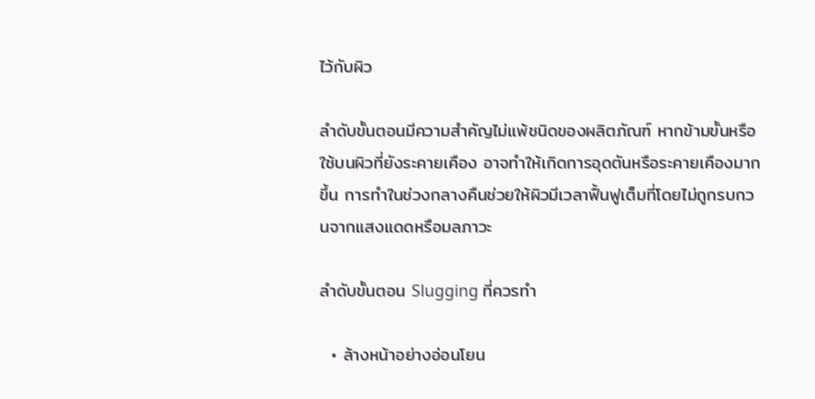ไว้กับผิว

ลำดับขั้นตอนมีความสำคัญไม่แพ้ชนิดของผลิตภัณฑ์ หากข้ามขั้นหรือใช้บนผิวที่ยังระคายเคือง อาจทำให้เกิดการอุดตันหรือระคายเคืองมากขึ้น การทำในช่วงกลางคืนช่วยให้ผิวมีเวลาฟื้นฟูเต็มที่โดยไม่ถูกรบกวนจากแสงแดดหรือมลภาวะ

ลำดับขั้นตอน Slugging ที่ควรทำ

  • ล้างหน้าอย่างอ่อนโยน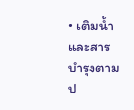• เติมน้ำและสารบำรุงตามป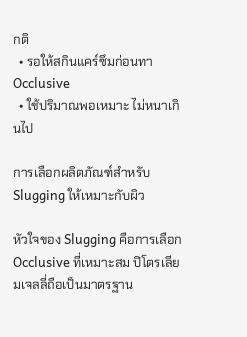กติ
  • รอให้สกินแคร์ซึมก่อนทา Occlusive
  • ใช้ปริมาณพอเหมาะ ไม่หนาเกินไป

การเลือกผลิตภัณฑ์สำหรับ Slugging ให้เหมาะกับผิว

หัวใจของ Slugging คือการเลือก Occlusive ที่เหมาะสม ปิโตรเลียมเจลลี่ถือเป็นมาตรฐาน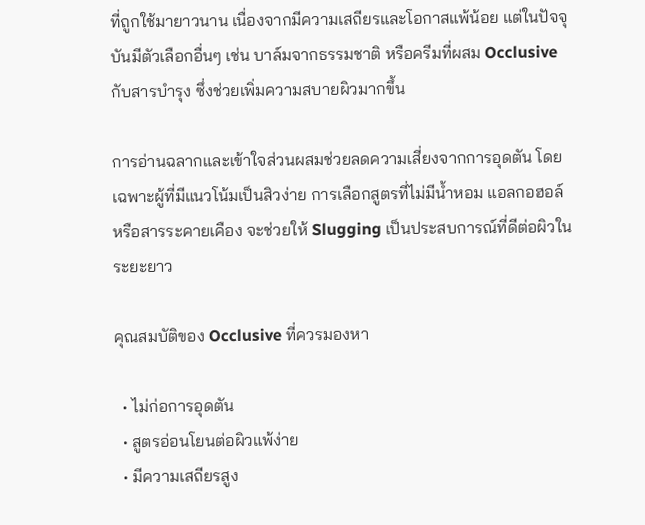ที่ถูกใช้มายาวนาน เนื่องจากมีความเสถียรและโอกาสแพ้น้อย แต่ในปัจจุบันมีตัวเลือกอื่นๆ เช่น บาล์มจากธรรมชาติ หรือครีมที่ผสม Occlusive กับสารบำรุง ซึ่งช่วยเพิ่มความสบายผิวมากขึ้น

การอ่านฉลากและเข้าใจส่วนผสมช่วยลดความเสี่ยงจากการอุดตัน โดยเฉพาะผู้ที่มีแนวโน้มเป็นสิวง่าย การเลือกสูตรที่ไม่มีน้ำหอม แอลกอฮอล์ หรือสารระคายเคือง จะช่วยให้ Slugging เป็นประสบการณ์ที่ดีต่อผิวในระยะยาว

คุณสมบัติของ Occlusive ที่ควรมองหา

  • ไม่ก่อการอุดตัน
  • สูตรอ่อนโยนต่อผิวแพ้ง่าย
  • มีความเสถียรสูง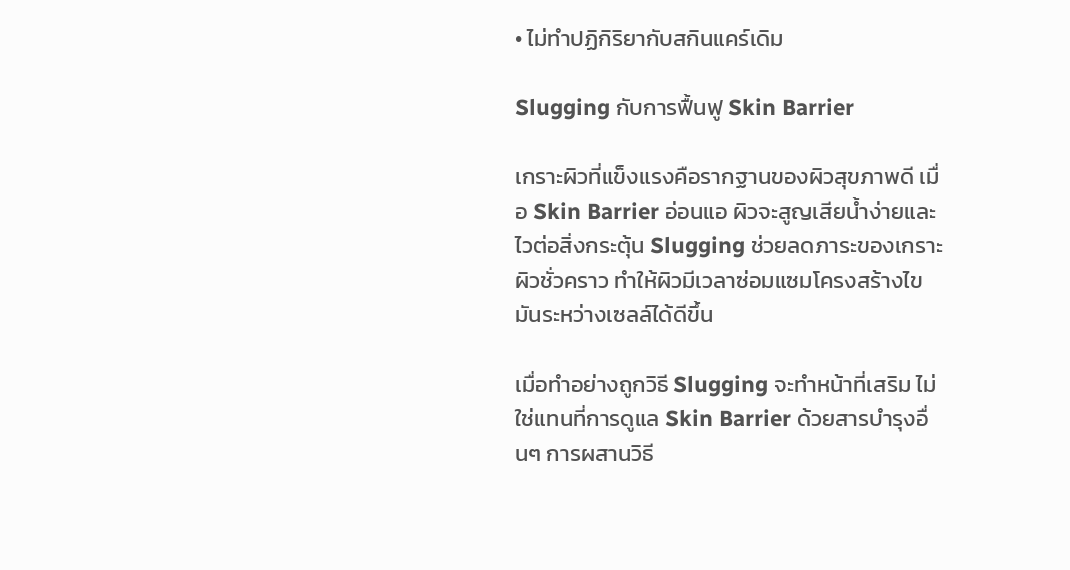• ไม่ทำปฏิกิริยากับสกินแคร์เดิม

Slugging กับการฟื้นฟู Skin Barrier

เกราะผิวที่แข็งแรงคือรากฐานของผิวสุขภาพดี เมื่อ Skin Barrier อ่อนแอ ผิวจะสูญเสียน้ำง่ายและไวต่อสิ่งกระตุ้น Slugging ช่วยลดภาระของเกราะผิวชั่วคราว ทำให้ผิวมีเวลาซ่อมแซมโครงสร้างไขมันระหว่างเซลล์ได้ดีขึ้น

เมื่อทำอย่างถูกวิธี Slugging จะทำหน้าที่เสริม ไม่ใช่แทนที่การดูแล Skin Barrier ด้วยสารบำรุงอื่นๆ การผสานวิธี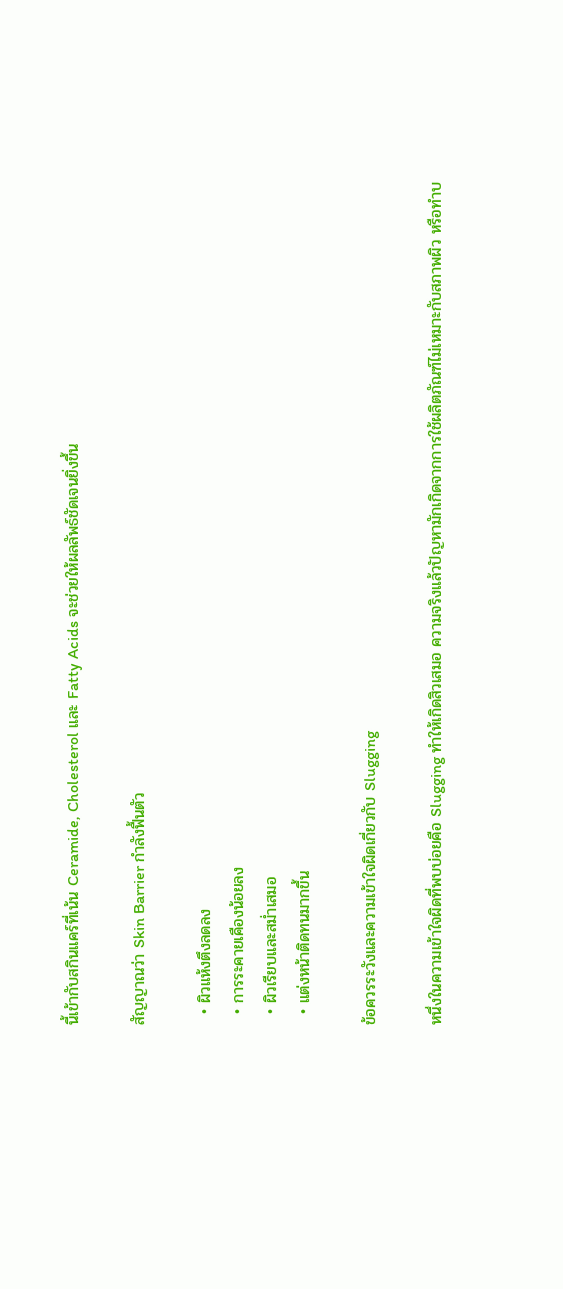นี้เข้ากับสกินแคร์ที่เน้น Ceramide, Cholesterol และ Fatty Acids จะช่วยให้ผลลัพธ์ชัดเจนยิ่งขึ้น

สัญญาณว่า Skin Barrier กำลังฟื้นตัว

  • ผิวแห้งตึงลดลง
  • การระคายเคืองน้อยลง
  • ผิวเรียบและสม่ำเสมอ
  • แต่งหน้าติดทนมากขึ้น

ข้อควรระวังและความเข้าใจผิดเกี่ยวกับ Slugging

หนึ่งในความเข้าใจผิดที่พบบ่อยคือ Slugging ทำให้เกิดสิวเสมอ ความจริงแล้วปัญหามักเกิดจากการใช้ผลิตภัณฑ์ไม่เหมาะกับสภาพผิว หรือทำบ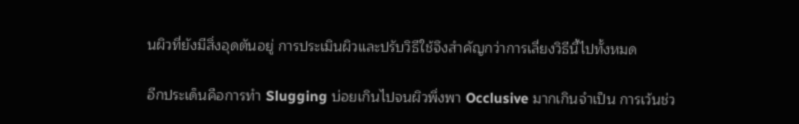นผิวที่ยังมีสิ่งอุดตันอยู่ การประเมินผิวและปรับวิธีใช้จึงสำคัญกว่าการเลี่ยงวิธีนี้ไปทั้งหมด

อีกประเด็นคือการทำ Slugging บ่อยเกินไปจนผิวพึ่งพา Occlusive มากเกินจำเป็น การเว้นช่ว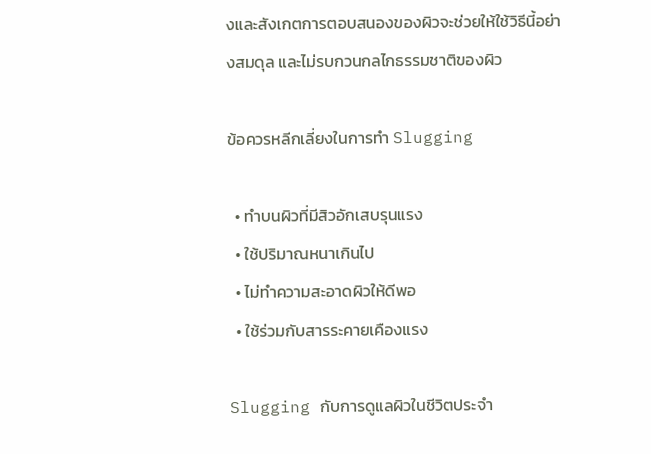งและสังเกตการตอบสนองของผิวจะช่วยให้ใช้วิธีนี้อย่างสมดุล และไม่รบกวนกลไกธรรมชาติของผิว

ข้อควรหลีกเลี่ยงในการทำ Slugging

  • ทำบนผิวที่มีสิวอักเสบรุนแรง
  • ใช้ปริมาณหนาเกินไป
  • ไม่ทำความสะอาดผิวให้ดีพอ
  • ใช้ร่วมกับสารระคายเคืองแรง

Slugging กับการดูแลผิวในชีวิตประจำ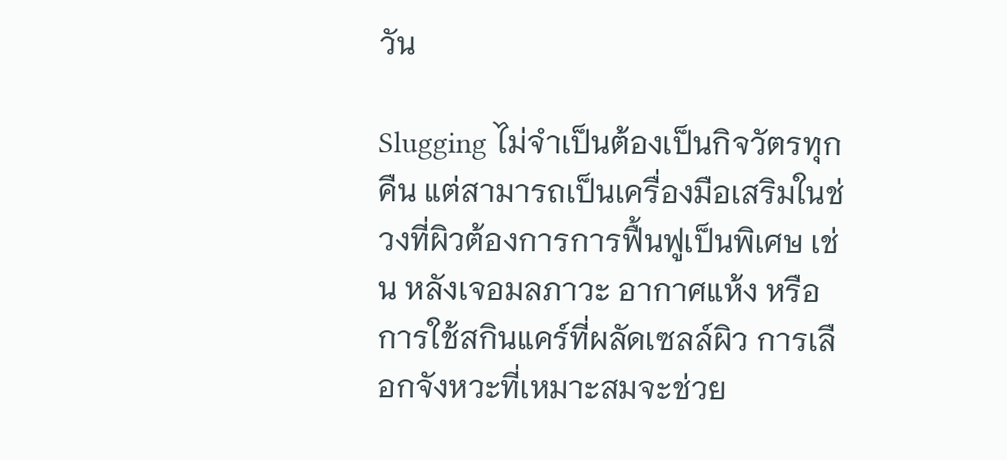วัน

Slugging ไม่จำเป็นต้องเป็นกิจวัตรทุกคืน แต่สามารถเป็นเครื่องมือเสริมในช่วงที่ผิวต้องการการฟื้นฟูเป็นพิเศษ เช่น หลังเจอมลภาวะ อากาศแห้ง หรือการใช้สกินแคร์ที่ผลัดเซลล์ผิว การเลือกจังหวะที่เหมาะสมจะช่วย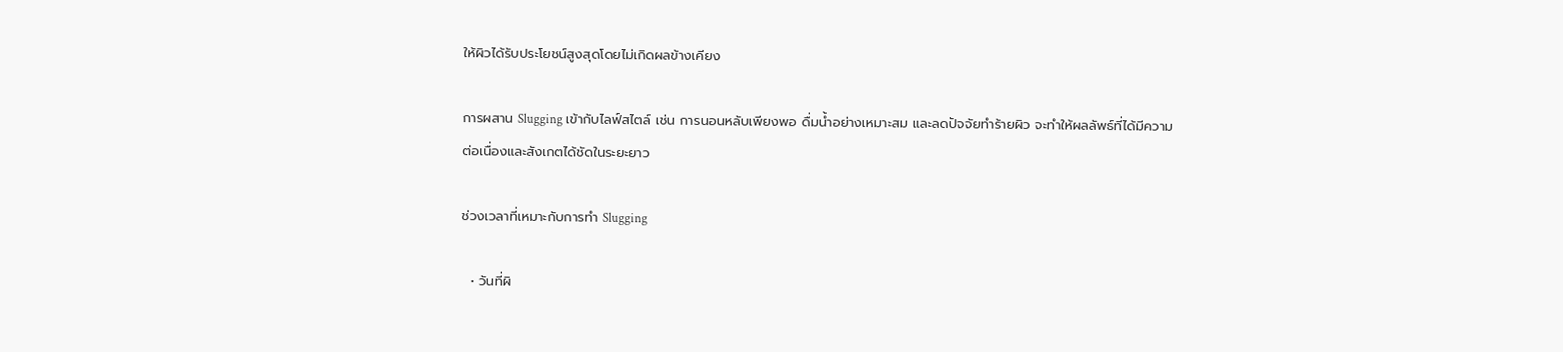ให้ผิวได้รับประโยชน์สูงสุดโดยไม่เกิดผลข้างเคียง

การผสาน Slugging เข้ากับไลฟ์สไตล์ เช่น การนอนหลับเพียงพอ ดื่มน้ำอย่างเหมาะสม และลดปัจจัยทำร้ายผิว จะทำให้ผลลัพธ์ที่ได้มีความต่อเนื่องและสังเกตได้ชัดในระยะยาว

ช่วงเวลาที่เหมาะกับการทำ Slugging

  • วันที่ผิ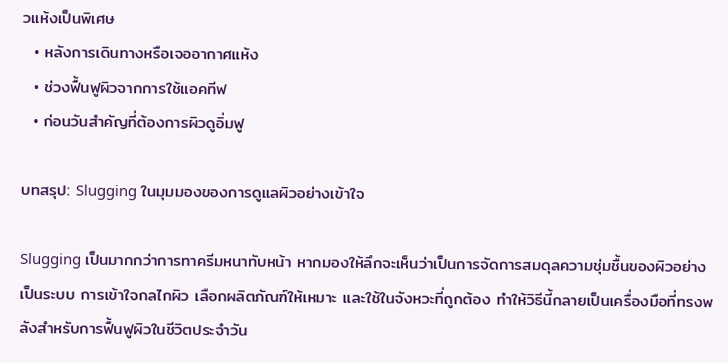วแห้งเป็นพิเศษ
  • หลังการเดินทางหรือเจออากาศแห้ง
  • ช่วงฟื้นฟูผิวจากการใช้แอคทีฟ
  • ก่อนวันสำคัญที่ต้องการผิวดูอิ่มฟู

บทสรุป: Slugging ในมุมมองของการดูแลผิวอย่างเข้าใจ

Slugging เป็นมากกว่าการทาครีมหนาทับหน้า หากมองให้ลึกจะเห็นว่าเป็นการจัดการสมดุลความชุ่มชื้นของผิวอย่างเป็นระบบ การเข้าใจกลไกผิว เลือกผลิตภัณฑ์ให้เหมาะ และใช้ในจังหวะที่ถูกต้อง ทำให้วิธีนี้กลายเป็นเครื่องมือที่ทรงพลังสำหรับการฟื้นฟูผิวในชีวิตประจำวัน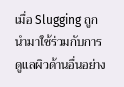เมื่อ Slugging ถูกนำมาใช้ร่วมกับการดูแลผิวด้านอื่นอย่าง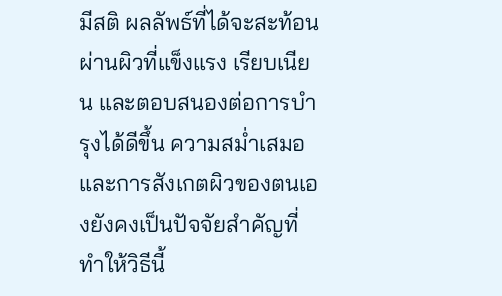มีสติ ผลลัพธ์ที่ได้จะสะท้อนผ่านผิวที่แข็งแรง เรียบเนียน และตอบสนองต่อการบำรุงได้ดีขึ้น ความสม่ำเสมอและการสังเกตผิวของตนเองยังคงเป็นปัจจัยสำคัญที่ทำให้วิธีนี้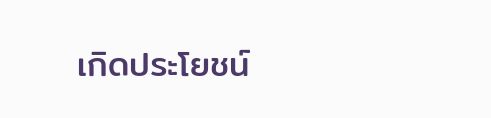เกิดประโยชน์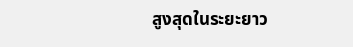สูงสุดในระยะยาว